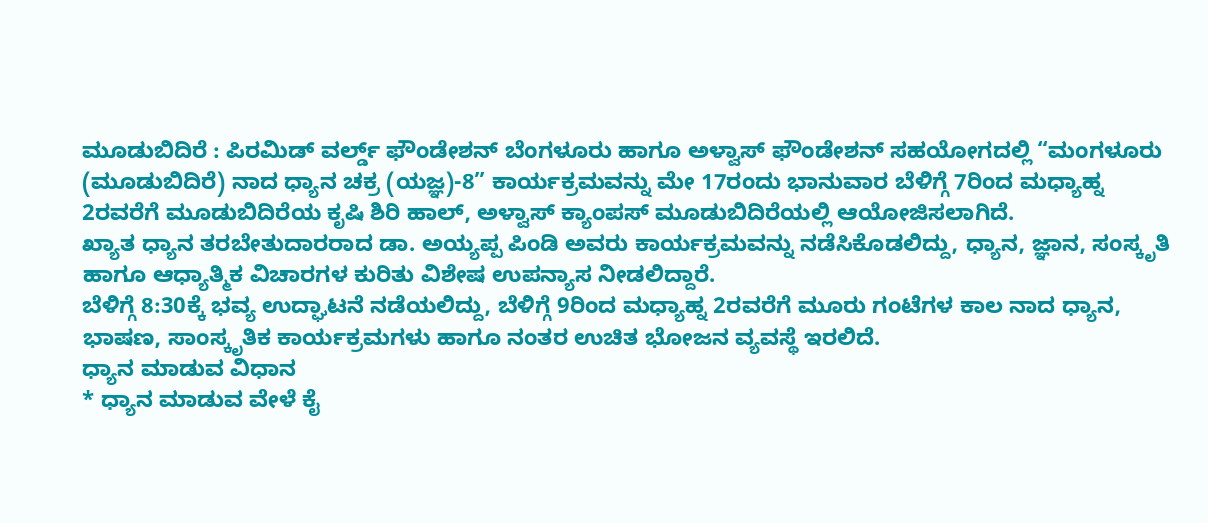ಮೂಡುಬಿದಿರೆ : ಪಿರಮಿಡ್ ವರ್ಲ್ಡ್ ಫೌಂಡೇಶನ್ ಬೆಂಗಳೂರು ಹಾಗೂ ಅಳ್ವಾಸ್ ಫೌಂಡೇಶನ್ ಸಹಯೋಗದಲ್ಲಿ “ಮಂಗಳೂರು (ಮೂಡುಬಿದಿರೆ) ನಾದ ಧ್ಯಾನ ಚಕ್ರ (ಯಜ್ಞ)-8” ಕಾರ್ಯಕ್ರಮವನ್ನು ಮೇ 17ರಂದು ಭಾನುವಾರ ಬೆಳಿಗ್ಗೆ 7ರಿಂದ ಮಧ್ಯಾಹ್ನ 2ರವರೆಗೆ ಮೂಡುಬಿದಿರೆಯ ಕೃಷಿ ಶಿರಿ ಹಾಲ್, ಅಳ್ವಾಸ್ ಕ್ಯಾಂಪಸ್ ಮೂಡುಬಿದಿರೆಯಲ್ಲಿ ಆಯೋಜಿಸಲಾಗಿದೆ.
ಖ್ಯಾತ ಧ್ಯಾನ ತರಬೇತುದಾರರಾದ ಡಾ. ಅಯ್ಯಪ್ಪ ಪಿಂಡಿ ಅವರು ಕಾರ್ಯಕ್ರಮವನ್ನು ನಡೆಸಿಕೊಡಲಿದ್ದು, ಧ್ಯಾನ, ಜ್ಞಾನ, ಸಂಸ್ಕೃತಿ ಹಾಗೂ ಆಧ್ಯಾತ್ಮಿಕ ವಿಚಾರಗಳ ಕುರಿತು ವಿಶೇಷ ಉಪನ್ಯಾಸ ನೀಡಲಿದ್ದಾರೆ.
ಬೆಳಿಗ್ಗೆ 8:30ಕ್ಕೆ ಭವ್ಯ ಉದ್ಘಾಟನೆ ನಡೆಯಲಿದ್ದು, ಬೆಳಿಗ್ಗೆ 9ರಿಂದ ಮಧ್ಯಾಹ್ನ 2ರವರೆಗೆ ಮೂರು ಗಂಟೆಗಳ ಕಾಲ ನಾದ ಧ್ಯಾನ, ಭಾಷಣ, ಸಾಂಸ್ಕೃತಿಕ ಕಾರ್ಯಕ್ರಮಗಳು ಹಾಗೂ ನಂತರ ಉಚಿತ ಭೋಜನ ವ್ಯವಸ್ಥೆ ಇರಲಿದೆ.
ಧ್ಯಾನ ಮಾಡುವ ವಿಧಾನ
* ಧ್ಯಾನ ಮಾಡುವ ವೇಳೆ ಕೈ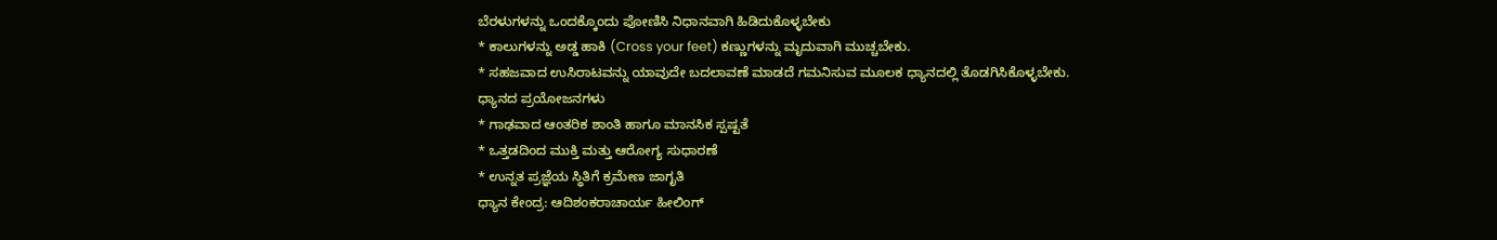ಬೆರಳುಗಳನ್ನು ಒಂದಕ್ಕೊಂದು ಪೋಣಿಸಿ ನಿಧಾನವಾಗಿ ಹಿಡಿದುಕೊಳ್ಳಬೇಕು
* ಕಾಲುಗಳನ್ನು ಅಡ್ಡ ಹಾಕಿ (Cross your feet) ಕಣ್ಣುಗಳನ್ನು ಮೃದುವಾಗಿ ಮುಚ್ಚಬೇಕು.
* ಸಹಜವಾದ ಉಸಿರಾಟವನ್ನು ಯಾವುದೇ ಬದಲಾವಣೆ ಮಾಡದೆ ಗಮನಿಸುವ ಮೂಲಕ ಧ್ಯಾನದಲ್ಲಿ ತೊಡಗಿಸಿಕೊಳ್ಳಬೇಕು.
ಧ್ಯಾನದ ಪ್ರಯೋಜನಗಳು
* ಗಾಢವಾದ ಆಂತರಿಕ ಶಾಂತಿ ಹಾಗೂ ಮಾನಸಿಕ ಸ್ಪಷ್ಟತೆ
* ಒತ್ತಡದಿಂದ ಮುಕ್ತಿ ಮತ್ತು ಆರೋಗ್ಯ ಸುಧಾರಣೆ
* ಉನ್ನತ ಪ್ರಜ್ಞೆಯ ಸ್ಥಿತಿಗೆ ಕ್ರಮೇಣ ಜಾಗೃತಿ
ಧ್ಯಾನ ಕೇಂದ್ರ: ಆದಿಶಂಕರಾಚಾರ್ಯ ಹೀಲಿಂಗ್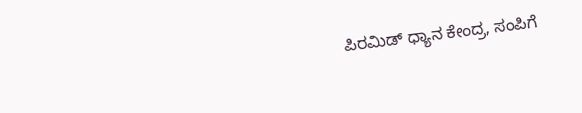ಪಿರಮಿಡ್ ಧ್ಯಾನ ಕೇಂದ್ರ, ಸಂಪಿಗೆ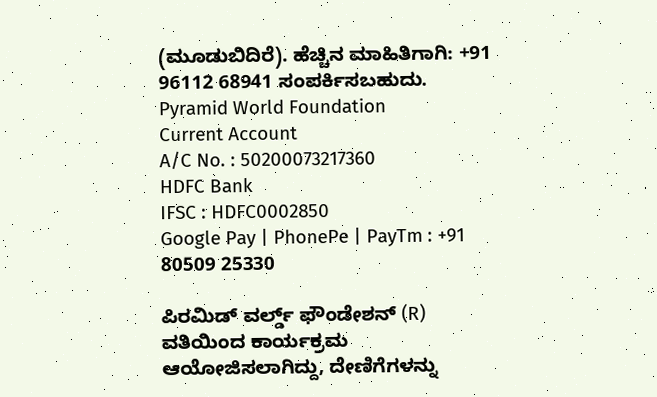(ಮೂಡುಬಿದಿರೆ). ಹೆಚ್ಚಿನ ಮಾಹಿತಿಗಾಗಿ: +91 96112 68941 ಸಂಪರ್ಕಿಸಬಹುದು.
Pyramid World Foundation
Current Account
A/C No. : 50200073217360
HDFC Bank
IFSC : HDFC0002850
Google Pay | PhonePe | PayTm : +91 80509 25330

ಪಿರಮಿಡ್ ವರ್ಲ್ಡ್ ಫೌಂಡೇಶನ್ (R) ವತಿಯಿಂದ ಕಾರ್ಯಕ್ರಮ ಆಯೋಜಿಸಲಾಗಿದ್ದು, ದೇಣಿಗೆಗಳನ್ನು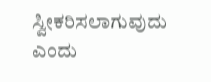ಸ್ವೀಕರಿಸಲಾಗುವುದು ಎಂದು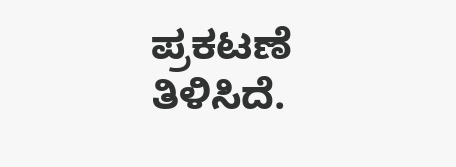ಪ್ರಕಟಣೆ ತಿಳಿಸಿದೆ.